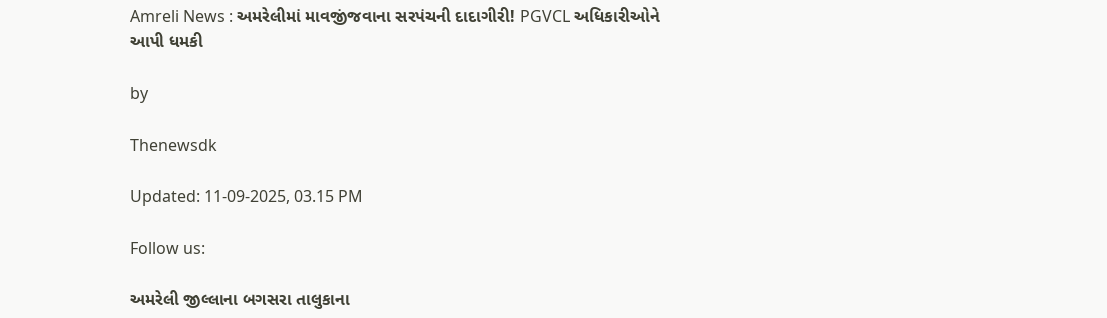Amreli News : અમરેલીમાં માવજીંજવાના સરપંચની દાદાગીરી! PGVCL અધિકારીઓને આપી ધમકી

by

Thenewsdk

Updated: 11-09-2025, 03.15 PM

Follow us:

અમરેલી જીલ્લાના બગસરા તાલુકાના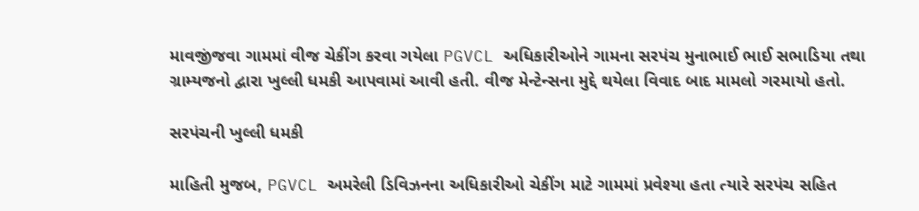માવજીંજવા ગામમાં વીજ ચેકીંગ કરવા ગયેલા PGVCL અધિકારીઓને ગામના સરપંચ મુનાભાઈ ભાઈ સભાડિયા તથા ગ્રામ્યજનો દ્વારા ખુલ્લી ધમકી આપવામાં આવી હતી. વીજ મેન્ટેન્સના મુદ્દે થયેલા વિવાદ બાદ મામલો ગરમાયો હતો.

સરપંચની ખુલ્લી ધમકી

માહિતી મુજબ, PGVCL અમરેલી ડિવિઝનના અધિકારીઓ ચેકીંગ માટે ગામમાં પ્રવેશ્યા હતા ત્યારે સરપંચ સહિત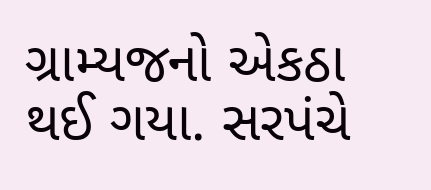ગ્રામ્યજનો એકઠા થઈ ગયા. સરપંચે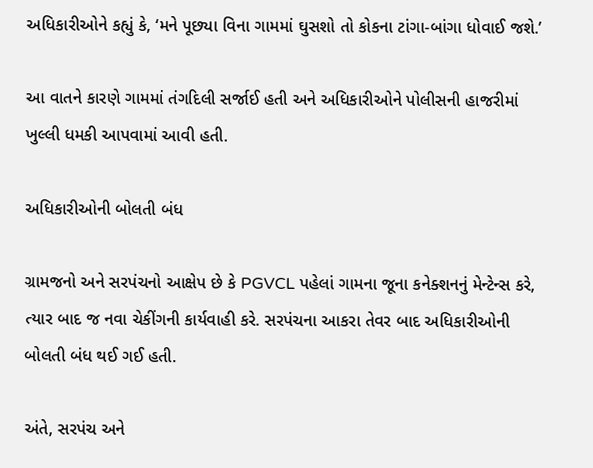અધિકારીઓને કહ્યું કે, ‘મને પૂછ્યા વિના ગામમાં ઘુસશો તો કોકના ટાંગા-બાંગા ધોવાઈ જશે.’

આ વાતને કારણે ગામમાં તંગદિલી સર્જાઈ હતી અને અધિકારીઓને પોલીસની હાજરીમાં ખુલ્લી ધમકી આપવામાં આવી હતી.

અધિકારીઓની બોલતી બંધ

ગ્રામજનો અને સરપંચનો આક્ષેપ છે કે PGVCL પહેલાં ગામના જૂના કનેક્શનનું મેન્ટેન્સ કરે, ત્યાર બાદ જ નવા ચેકીંગની કાર્યવાહી કરે. સરપંચના આકરા તેવર બાદ અધિકારીઓની બોલતી બંધ થઈ ગઈ હતી.

અંતે, સરપંચ અને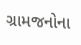ગ્રામજનોના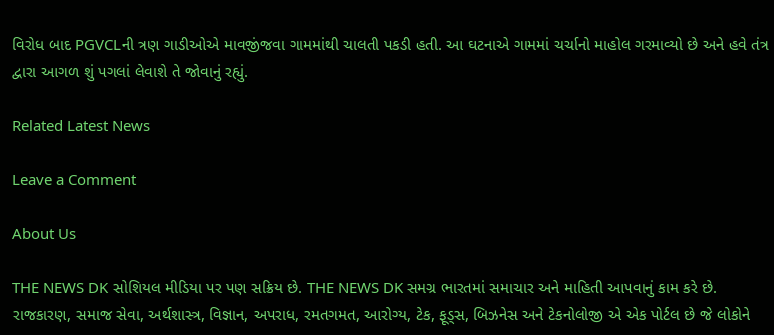વિરોધ બાદ PGVCLની ત્રણ ગાડીઓએ માવજીંજવા ગામમાંથી ચાલતી પકડી હતી. આ ઘટનાએ ગામમાં ચર્ચાનો માહોલ ગરમાવ્યો છે અને હવે તંત્ર દ્વારા આગળ શું પગલાં લેવાશે તે જોવાનું રહ્યું.

Related Latest News

Leave a Comment

About Us

THE NEWS DK સોશિયલ મીડિયા પર પણ સક્રિય છે. THE NEWS DK સમગ્ર ભારતમાં સમાચાર અને માહિતી આપવાનું કામ કરે છે. રાજકારણ, સમાજ સેવા, અર્થશાસ્ત્ર, વિજ્ઞાન, અપરાધ, રમતગમત, આરોગ્ય, ટેક, ફૂડ્સ, બિઝનેસ અને ટેકનોલોજી એ એક પોર્ટલ છે જે લોકોને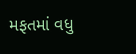મફતમાં વધુ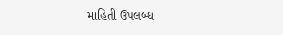માહિતી ઉપલબ્ધ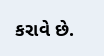કરાવે છે.